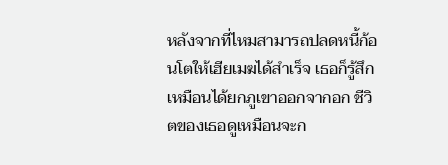หลังจากที่ไหมสามารถปลดหนี้ก้อนโตให้เฮียเมฆได้สำเร็จ เธอก็รู้สึกเหมือนได้ยกภูเขาออกจากอก ชีวิตของเธอดูเหมือนจะก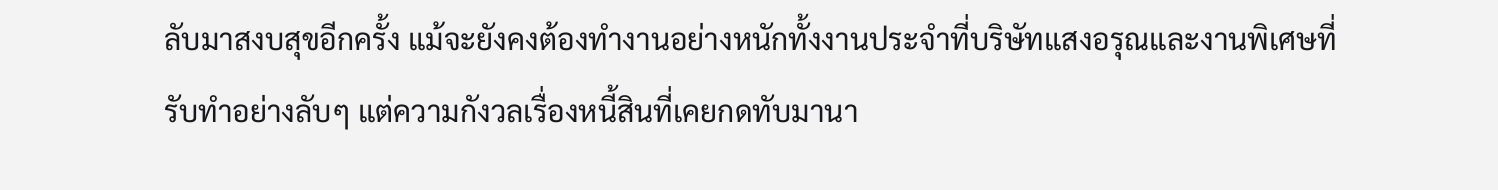ลับมาสงบสุขอีกครั้ง แม้จะยังคงต้องทำงานอย่างหนักทั้งงานประจำที่บริษัทแสงอรุณและงานพิเศษที่รับทำอย่างลับๆ แต่ความกังวลเรื่องหนี้สินที่เคยกดทับมานา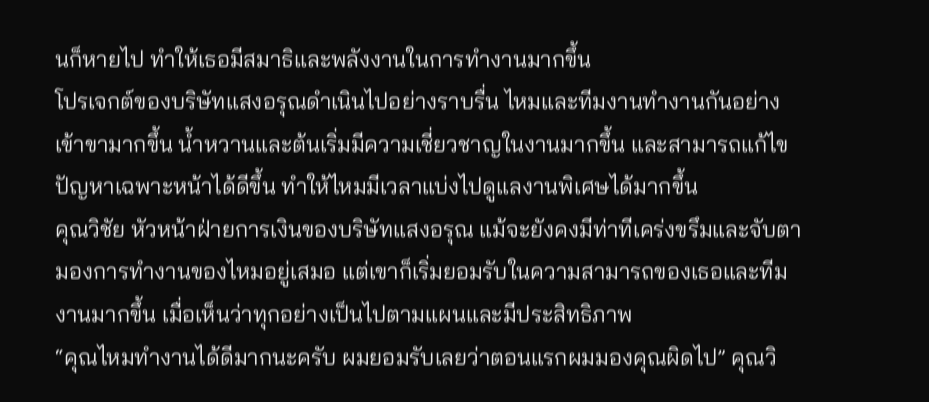นก็หายไป ทำให้เธอมีสมาธิและพลังงานในการทำงานมากขึ้น
โปรเจกต์ของบริษัทแสงอรุณดำเนินไปอย่างราบรื่น ไหมและทีมงานทำงานกันอย่างเข้าขามากขึ้น น้ำหวานและต้นเริ่มมีความเชี่ยวชาญในงานมากขึ้น และสามารถแก้ไขปัญหาเฉพาะหน้าได้ดีขึ้น ทำให้ไหมมีเวลาแบ่งไปดูแลงานพิเศษได้มากขึ้น
คุณวิชัย หัวหน้าฝ่ายการเงินของบริษัทแสงอรุณ แม้จะยังคงมีท่าทีเคร่งขรึมและจับตามองการทำงานของไหมอยู่เสมอ แต่เขาก็เริ่มยอมรับในความสามารถของเธอและทีมงานมากขึ้น เมื่อเห็นว่าทุกอย่างเป็นไปตามแผนและมีประสิทธิภาพ
“คุณไหมทำงานได้ดีมากนะครับ ผมยอมรับเลยว่าตอนแรกผมมองคุณผิดไป” คุณวิ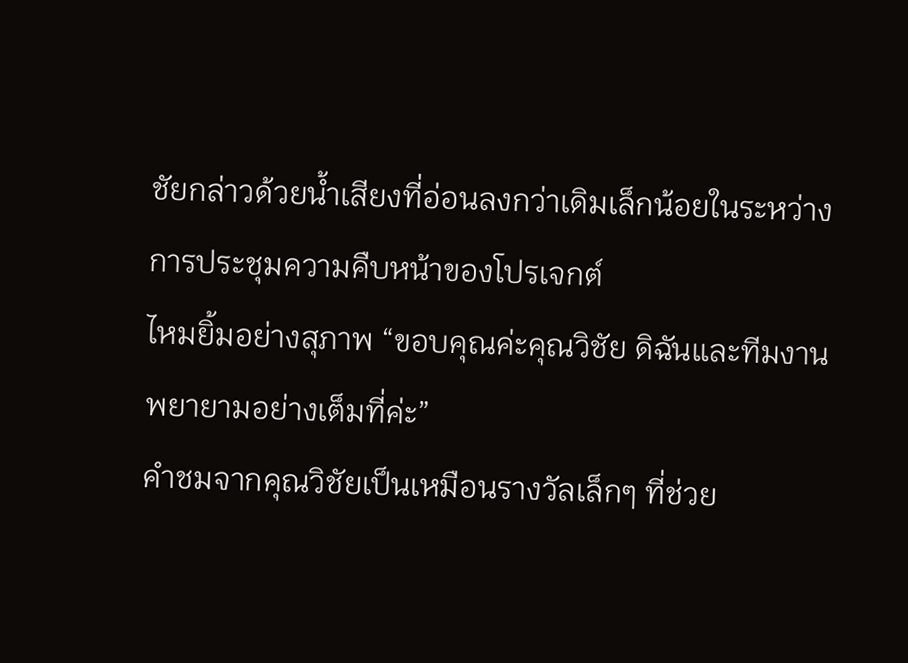ชัยกล่าวด้วยน้ำเสียงที่อ่อนลงกว่าเดิมเล็กน้อยในระหว่างการประชุมความคืบหน้าของโปรเจกต์
ไหมยิ้มอย่างสุภาพ “ขอบคุณค่ะคุณวิชัย ดิฉันและทีมงานพยายามอย่างเต็มที่ค่ะ”
คำชมจากคุณวิชัยเป็นเหมือนรางวัลเล็กๆ ที่ช่วย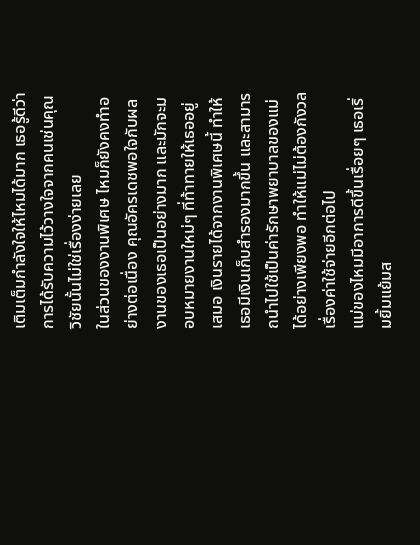เติมเต็มกำลังใจให้ไหมได้มาก เธอรู้ดีว่าการได้รับความไว้วางใจจากคนเช่นคุณวิชัยนั้นไม่ใช่เรื่องง่ายเลย
ในส่วนของงานพิเศษ ไหมก็ยังคงทำอย่างต่อเนื่อง คุณอัครเดชพอใจกับผลงานของเธอเป็นอย่างมาก และมักจะมอบหมายงานใหม่ๆ ที่ท้าทายให้เธออยู่เสมอ เงินรายได้จากงานพิเศษนี้ ทำให้เธอมีเงินเก็บสำรองมากขึ้น และสามารถนำไปใช้เป็นค่ารักษาพยาบาลของแม่ได้อย่างเพียงพอ ทำให้แม่ไม่ต้องกังวลเรื่องค่าใช้จ่ายอีกต่อไป
แม่ของไหมมีอาการดีขึ้นเรื่อยๆ เธอเริ่มยิ้มแย้มส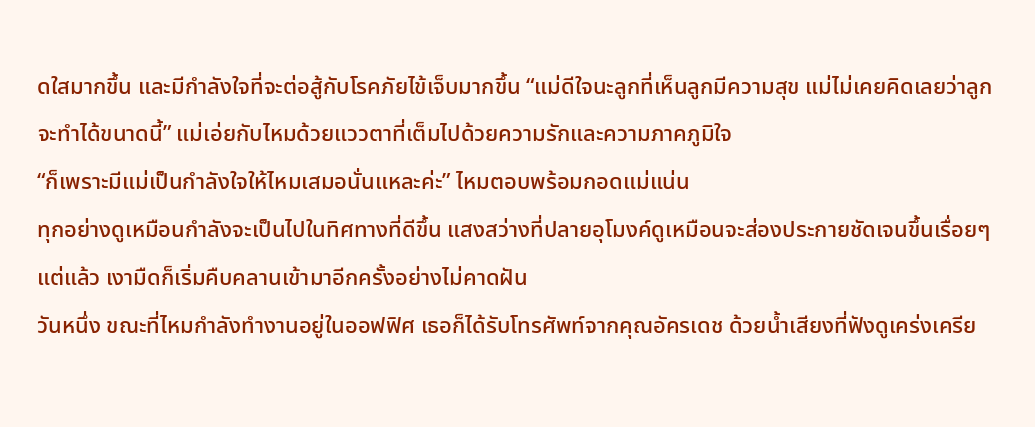ดใสมากขึ้น และมีกำลังใจที่จะต่อสู้กับโรคภัยไข้เจ็บมากขึ้น “แม่ดีใจนะลูกที่เห็นลูกมีความสุข แม่ไม่เคยคิดเลยว่าลูกจะทำได้ขนาดนี้” แม่เอ่ยกับไหมด้วยแววตาที่เต็มไปด้วยความรักและความภาคภูมิใจ
“ก็เพราะมีแม่เป็นกำลังใจให้ไหมเสมอนั่นแหละค่ะ” ไหมตอบพร้อมกอดแม่แน่น
ทุกอย่างดูเหมือนกำลังจะเป็นไปในทิศทางที่ดีขึ้น แสงสว่างที่ปลายอุโมงค์ดูเหมือนจะส่องประกายชัดเจนขึ้นเรื่อยๆ แต่แล้ว เงามืดก็เริ่มคืบคลานเข้ามาอีกครั้งอย่างไม่คาดฝัน
วันหนึ่ง ขณะที่ไหมกำลังทำงานอยู่ในออฟฟิศ เธอก็ได้รับโทรศัพท์จากคุณอัครเดช ด้วยน้ำเสียงที่ฟังดูเคร่งเครีย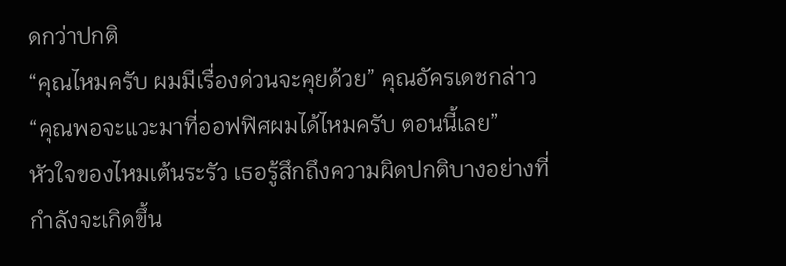ดกว่าปกติ
“คุณไหมครับ ผมมีเรื่องด่วนจะคุยด้วย” คุณอัครเดชกล่าว “คุณพอจะแวะมาที่ออฟฟิศผมได้ไหมครับ ตอนนี้เลย”
หัวใจของไหมเต้นระรัว เธอรู้สึกถึงความผิดปกติบางอย่างที่กำลังจะเกิดขึ้น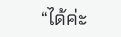“ได้ค่ะ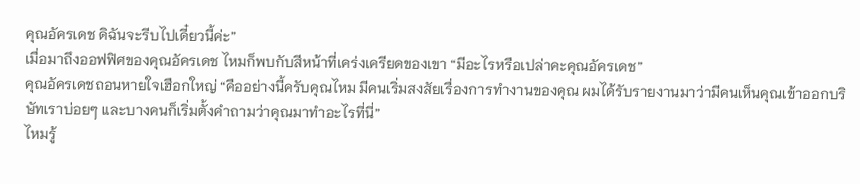คุณอัครเดช ดิฉันจะรีบไปเดี๋ยวนี้ค่ะ”
เมื่อมาถึงออฟฟิศของคุณอัครเดช ไหมก็พบกับสีหน้าที่เคร่งเครียดของเขา “มีอะไรหรือเปล่าคะคุณอัครเดช”
คุณอัครเดชถอนหายใจเฮือกใหญ่ “คืออย่างนี้ครับคุณไหม มีคนเริ่มสงสัยเรื่องการทำงานของคุณ ผมได้รับรายงานมาว่ามีคนเห็นคุณเข้าออกบริษัทเราบ่อยๆ และบางคนก็เริ่มตั้งคำถามว่าคุณมาทำอะไรที่นี่”
ไหมรู้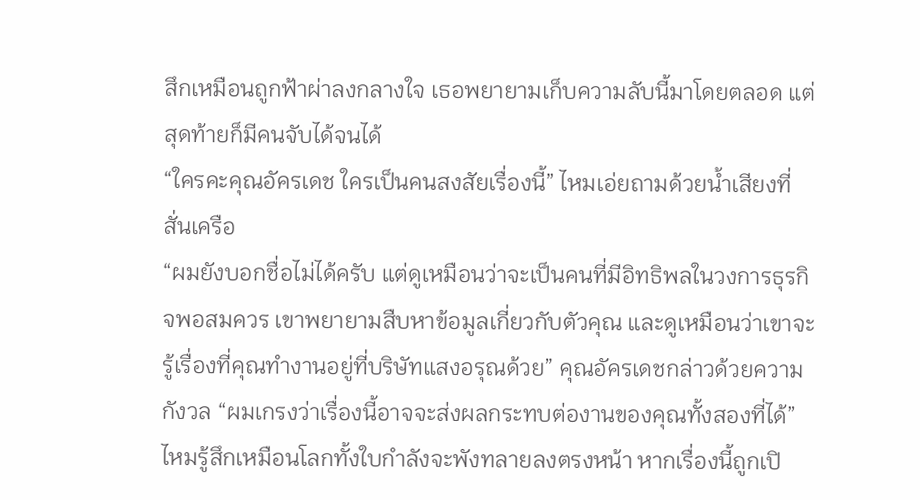สึกเหมือนถูกฟ้าผ่าลงกลางใจ เธอพยายามเก็บความลับนี้มาโดยตลอด แต่สุดท้ายก็มีคนจับได้จนได้
“ใครคะคุณอัครเดช ใครเป็นคนสงสัยเรื่องนี้” ไหมเอ่ยถามด้วยน้ำเสียงที่สั่นเครือ
“ผมยังบอกชื่อไม่ได้ครับ แต่ดูเหมือนว่าจะเป็นคนที่มีอิทธิพลในวงการธุรกิจพอสมควร เขาพยายามสืบหาข้อมูลเกี่ยวกับตัวคุณ และดูเหมือนว่าเขาจะรู้เรื่องที่คุณทำงานอยู่ที่บริษัทแสงอรุณด้วย” คุณอัครเดชกล่าวด้วยความกังวล “ผมเกรงว่าเรื่องนี้อาจจะส่งผลกระทบต่องานของคุณทั้งสองที่ได้”
ไหมรู้สึกเหมือนโลกทั้งใบกำลังจะพังทลายลงตรงหน้า หากเรื่องนี้ถูกเปิ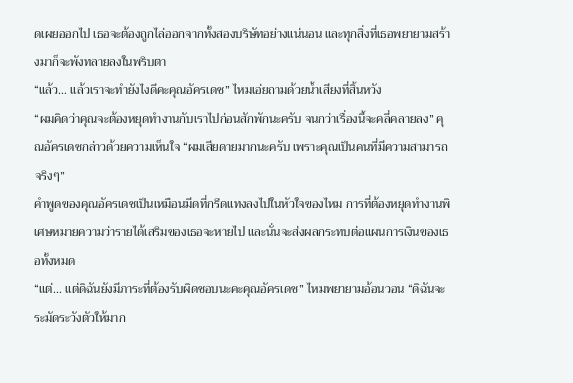ดเผยออกไป เธอจะต้องถูกไล่ออกจากทั้งสองบริษัทอย่างแน่นอน และทุกสิ่งที่เธอพยายามสร้างมาก็จะพังทลายลงในพริบตา
“แล้ว… แล้วเราจะทำยังไงดีคะคุณอัครเดช” ไหมเอ่ยถามด้วยน้ำเสียงที่สิ้นหวัง
“ผมคิดว่าคุณจะต้องหยุดทำงานกับเราไปก่อนสักพักนะครับ จนกว่าเรื่องนี้จะคลี่คลายลง” คุณอัครเดชกล่าวด้วยความเห็นใจ “ผมเสียดายมากนะครับ เพราะคุณเป็นคนที่มีความสามารถจริงๆ”
คำพูดของคุณอัครเดชเป็นเหมือนมีดที่กรีดแทงลงไปในหัวใจของไหม การที่ต้องหยุดทำงานพิเศษหมายความว่ารายได้เสริมของเธอจะหายไป และนั่นจะส่งผลกระทบต่อแผนการเงินของเธอทั้งหมด
“แต่… แต่ดิฉันยังมีภาระที่ต้องรับผิดชอบนะคะคุณอัครเดช” ไหมพยายามอ้อนวอน “ดิฉันจะระมัดระวังตัวให้มาก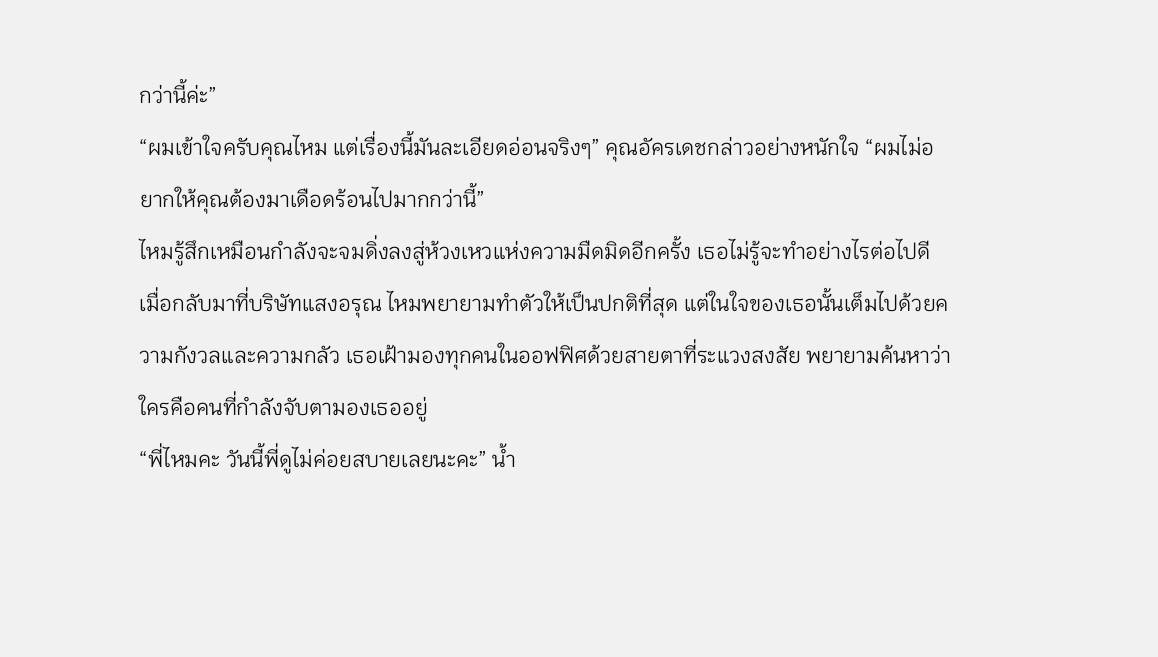กว่านี้ค่ะ”
“ผมเข้าใจครับคุณไหม แต่เรื่องนี้มันละเอียดอ่อนจริงๆ” คุณอัครเดชกล่าวอย่างหนักใจ “ผมไม่อยากให้คุณต้องมาเดือดร้อนไปมากกว่านี้”
ไหมรู้สึกเหมือนกำลังจะจมดิ่งลงสู่ห้วงเหวแห่งความมืดมิดอีกครั้ง เธอไม่รู้จะทำอย่างไรต่อไปดี
เมื่อกลับมาที่บริษัทแสงอรุณ ไหมพยายามทำตัวให้เป็นปกติที่สุด แต่ในใจของเธอนั้นเต็มไปด้วยความกังวลและความกลัว เธอเฝ้ามองทุกคนในออฟฟิศด้วยสายตาที่ระแวงสงสัย พยายามค้นหาว่าใครคือคนที่กำลังจับตามองเธออยู่
“พี่ไหมคะ วันนี้พี่ดูไม่ค่อยสบายเลยนะคะ” น้ำ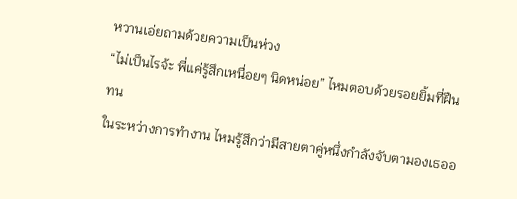หวานเอ่ยถามด้วยความเป็นห่วง
“ไม่เป็นไรจ้ะ พี่แค่รู้สึกเหนื่อยๆ นิดหน่อย” ไหมตอบด้วยรอยยิ้มที่ฝืนทน
ในระหว่างการทำงาน ไหมรู้สึกว่ามีสายตาคู่หนึ่งกำลังจับตามองเธออ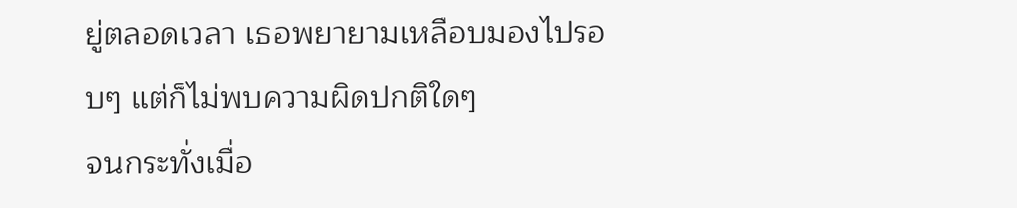ยู่ตลอดเวลา เธอพยายามเหลือบมองไปรอบๆ แต่ก็ไม่พบความผิดปกติใดๆ
จนกระทั่งเมื่อ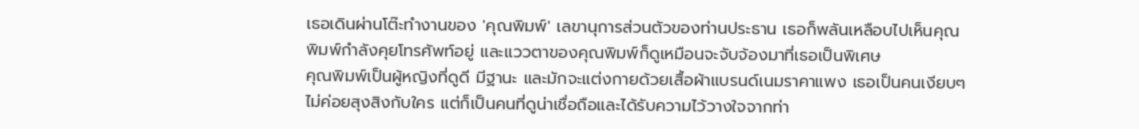เธอเดินผ่านโต๊ะทำงานของ 'คุณพิมพ์' เลขานุการส่วนตัวของท่านประธาน เธอก็พลันเหลือบไปเห็นคุณพิมพ์กำลังคุยโทรศัพท์อยู่ และแววตาของคุณพิมพ์ก็ดูเหมือนจะจับจ้องมาที่เธอเป็นพิเศษ
คุณพิมพ์เป็นผู้หญิงที่ดูดี มีฐานะ และมักจะแต่งกายด้วยเสื้อผ้าแบรนด์เนมราคาแพง เธอเป็นคนเงียบๆ ไม่ค่อยสุงสิงกับใคร แต่ก็เป็นคนที่ดูน่าเชื่อถือและได้รับความไว้วางใจจากท่า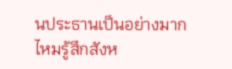นประธานเป็นอย่างมาก
ไหมรู้สึกสังห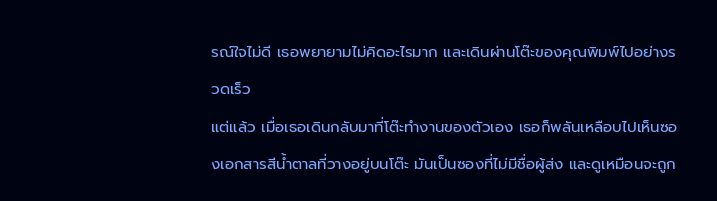รณ์ใจไม่ดี เธอพยายามไม่คิดอะไรมาก และเดินผ่านโต๊ะของคุณพิมพ์ไปอย่างรวดเร็ว
แต่แล้ว เมื่อเธอเดินกลับมาที่โต๊ะทำงานของตัวเอง เธอก็พลันเหลือบไปเห็นซองเอกสารสีน้ำตาลที่วางอยู่บนโต๊ะ มันเป็นซองที่ไม่มีชื่อผู้ส่ง และดูเหมือนจะถูก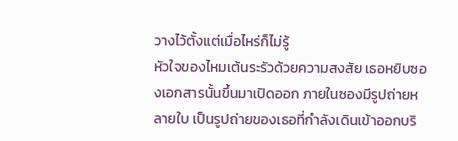วางไว้ตั้งแต่เมื่อไหร่ก็ไม่รู้
หัวใจของไหมเต้นระรัวด้วยความสงสัย เธอหยิบซองเอกสารนั้นขึ้นมาเปิดออก ภายในซองมีรูปถ่ายหลายใบ เป็นรูปถ่ายของเธอที่กำลังเดินเข้าออกบริ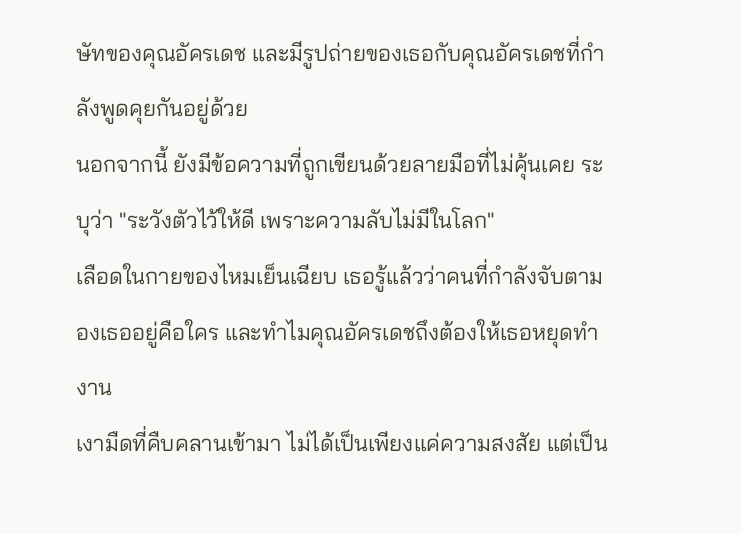ษัทของคุณอัครเดช และมีรูปถ่ายของเธอกับคุณอัครเดชที่กำลังพูดคุยกันอยู่ด้วย
นอกจากนี้ ยังมีข้อความที่ถูกเขียนด้วยลายมือที่ไม่คุ้นเคย ระบุว่า "ระวังตัวไว้ให้ดี เพราะความลับไม่มีในโลก"
เลือดในกายของไหมเย็นเฉียบ เธอรู้แล้วว่าคนที่กำลังจับตามองเธออยู่คือใคร และทำไมคุณอัครเดชถึงต้องให้เธอหยุดทำงาน
เงามืดที่คืบคลานเข้ามา ไม่ได้เป็นเพียงแค่ความสงสัย แต่เป็น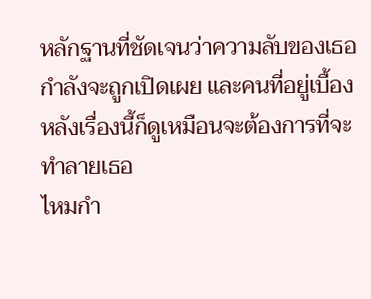หลักฐานที่ชัดเจนว่าความลับของเธอกำลังจะถูกเปิดเผย และคนที่อยู่เบื้องหลังเรื่องนี้ก็ดูเหมือนจะต้องการที่จะทำลายเธอ
ไหมกำ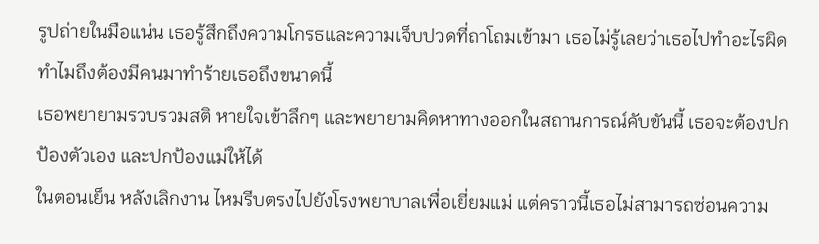รูปถ่ายในมือแน่น เธอรู้สึกถึงความโกรธและความเจ็บปวดที่ถาโถมเข้ามา เธอไม่รู้เลยว่าเธอไปทำอะไรผิด ทำไมถึงต้องมีคนมาทำร้ายเธอถึงขนาดนี้
เธอพยายามรวบรวมสติ หายใจเข้าลึกๆ และพยายามคิดหาทางออกในสถานการณ์คับขันนี้ เธอจะต้องปกป้องตัวเอง และปกป้องแม่ให้ได้
ในตอนเย็น หลังเลิกงาน ไหมรีบตรงไปยังโรงพยาบาลเพื่อเยี่ยมแม่ แต่คราวนี้เธอไม่สามารถซ่อนความ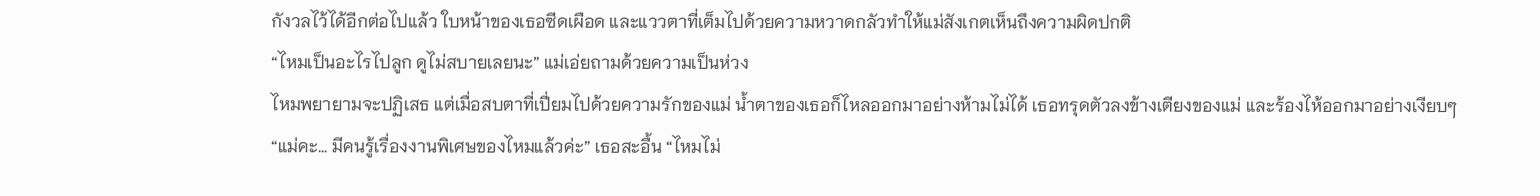กังวลไว้ได้อีกต่อไปแล้ว ใบหน้าของเธอซีดเผือด และแววตาที่เต็มไปด้วยความหวาดกลัวทำให้แม่สังเกตเห็นถึงความผิดปกติ
“ไหมเป็นอะไรไปลูก ดูไม่สบายเลยนะ” แม่เอ่ยถามด้วยความเป็นห่วง
ไหมพยายามจะปฏิเสธ แต่เมื่อสบตาที่เปี่ยมไปด้วยความรักของแม่ น้ำตาของเธอก็ไหลออกมาอย่างห้ามไม่ได้ เธอทรุดตัวลงข้างเตียงของแม่ และร้องไห้ออกมาอย่างเงียบๆ
“แม่คะ… มีคนรู้เรื่องงานพิเศษของไหมแล้วค่ะ” เธอสะอื้น “ไหมไม่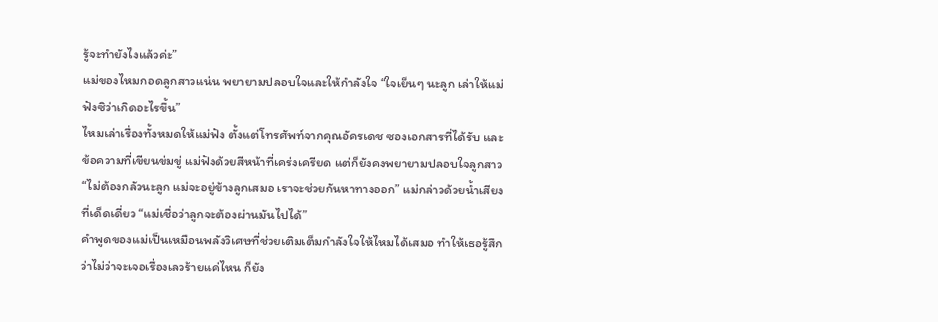รู้จะทำยังไงแล้วค่ะ”
แม่ของไหมกอดลูกสาวแน่น พยายามปลอบใจและให้กำลังใจ “ใจเย็นๆ นะลูก เล่าให้แม่ฟังซิว่าเกิดอะไรขึ้น”
ไหมเล่าเรื่องทั้งหมดให้แม่ฟัง ตั้งแต่โทรศัพท์จากคุณอัครเดช ซองเอกสารที่ได้รับ และข้อความที่เขียนข่มขู่ แม่ฟังด้วยสีหน้าที่เคร่งเครียด แต่ก็ยังคงพยายามปลอบใจลูกสาว
“ไม่ต้องกลัวนะลูก แม่จะอยู่ข้างลูกเสมอ เราจะช่วยกันหาทางออก” แม่กล่าวด้วยน้ำเสียงที่เด็ดเดี่ยว “แม่เชื่อว่าลูกจะต้องผ่านมันไปได้”
คำพูดของแม่เป็นเหมือนพลังวิเศษที่ช่วยเติมเต็มกำลังใจให้ไหมได้เสมอ ทำให้เธอรู้สึกว่าไม่ว่าจะเจอเรื่องเลวร้ายแค่ไหน ก็ยัง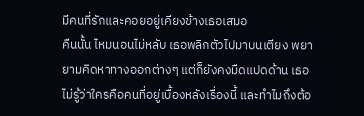มีคนที่รักและคอยอยู่เคียงข้างเธอเสมอ
คืนนั้น ไหมนอนไม่หลับ เธอพลิกตัวไปมาบนเตียง พยายามคิดหาทางออกต่างๆ แต่ก็ยังคงมืดแปดด้าน เธอไม่รู้ว่าใครคือคนที่อยู่เบื้องหลังเรื่องนี้ และทำไมถึงต้อ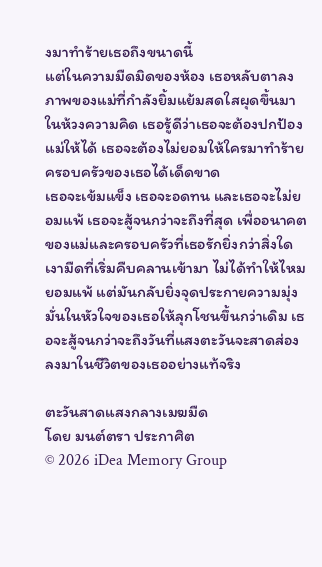งมาทำร้ายเธอถึงขนาดนี้
แต่ในความมืดมิดของห้อง เธอหลับตาลง ภาพของแม่ที่กำลังยิ้มแย้มสดใสผุดขึ้นมาในห้วงความคิด เธอรู้ดีว่าเธอจะต้องปกป้องแม่ให้ได้ เธอจะต้องไม่ยอมให้ใครมาทำร้ายครอบครัวของเธอได้เด็ดขาด
เธอจะเข้มแข็ง เธอจะอดทน และเธอจะไม่ยอมแพ้ เธอจะสู้จนกว่าจะถึงที่สุด เพื่ออนาคตของแม่และครอบครัวที่เธอรักยิ่งกว่าสิ่งใด
เงามืดที่เริ่มคืบคลานเข้ามา ไม่ได้ทำให้ไหมยอมแพ้ แต่มันกลับยิ่งจุดประกายความมุ่งมั่นในหัวใจของเธอให้ลุกโชนขึ้นกว่าเดิม เธอจะสู้จนกว่าจะถึงวันที่แสงตะวันจะสาดส่องลงมาในชีวิตของเธออย่างแท้จริง

ตะวันสาดแสงกลางเมฆมืด
โดย มนต์ตรา ประกาศิต
© 2026 iDea Memory Group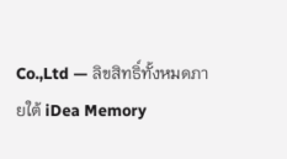Co.,Ltd — ลิขสิทธิ์ทั้งหมดภายใต้ iDea Memory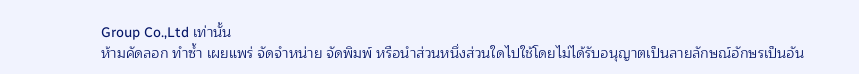Group Co.,Ltd เท่านั้น
ห้ามคัดลอก ทำซ้ำ เผยแพร่ จัดจำหน่าย จัดพิมพ์ หรือนำส่วนหนึ่งส่วนใดไปใช้โดยไม่ได้รับอนุญาตเป็นลายลักษณ์อักษรเป็นอัน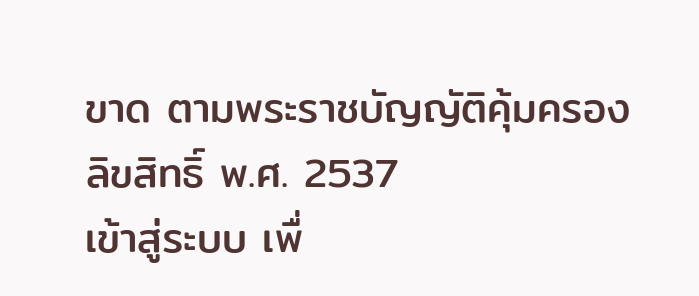ขาด ตามพระราชบัญญัติคุ้มครองลิขสิทธิ์ พ.ศ. 2537
เข้าสู่ระบบ เพื่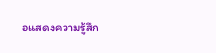อแสดงความรู้สึก